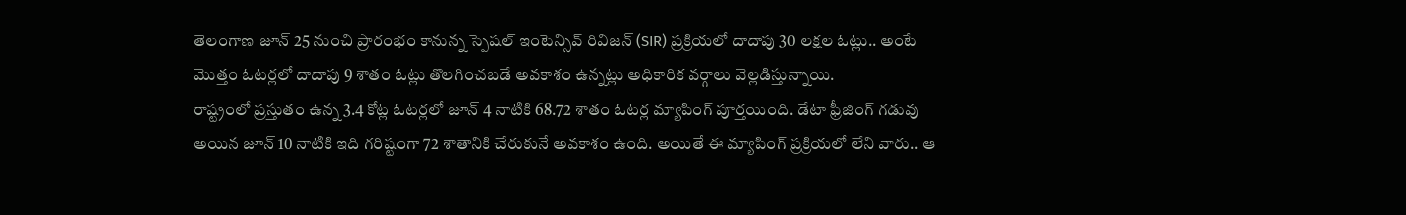తెలంగాణ జూన్ 25 నుంచి ప్రారంభం కానున్న స్పెషల్ ఇంటెన్సివ్ రివిజన్ (SIR) ప్రక్రియలో దాదాపు 30 లక్షల ఓట్లు.. అంటే మొత్తం ఓటర్లలో దాదాపు 9 శాతం ఓట్లు తొలగించబడే అవకాశం ఉన్నట్లు అధికారిక వర్గాలు వెల్లడిస్తున్నాయి.
రాష్ట్రంలో ప్రస్తుతం ఉన్న 3.4 కోట్ల ఓటర్లలో జూన్ 4 నాటికి 68.72 శాతం ఓటర్ల మ్యాపింగ్ పూర్తయింది. డేటా ఫ్రీజింగ్ గడువు అయిన జూన్ 10 నాటికి ఇది గరిష్టంగా 72 శాతానికి చేరుకునే అవకాశం ఉంది. అయితే ఈ మ్యాపింగ్ ప్రక్రియలో లేని వారు.. ఆ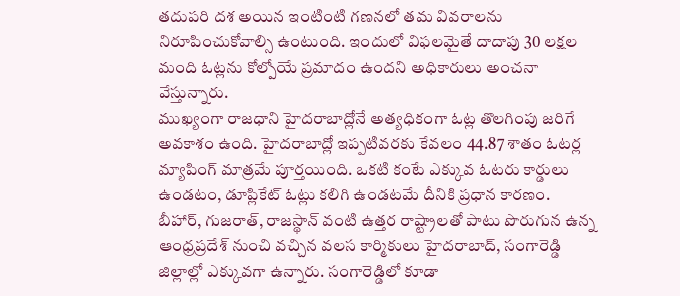తదుపరి దశ అయిన ఇంటింటి గణనలో తమ వివరాలను నిరూపించుకోవాల్సి ఉంటుంది. ఇందులో విఫలమైతే దాదాపు 30 లక్షల మంది ఓట్లను కోల్పోయే ప్రమాదం ఉందని అధికారులు అంచనా వేస్తున్నారు.
ముఖ్యంగా రాజధాని హైదరాబాద్లోనే అత్యధికంగా ఓట్ల తొలగింపు జరిగే అవకాశం ఉంది. హైదరాబాద్లో ఇప్పటివరకు కేవలం 44.87 శాతం ఓటర్ల మ్యాపింగ్ మాత్రమే పూర్తయింది. ఒకటి కంటే ఎక్కువ ఓటరు కార్డులు ఉండటం, డూప్లికేట్ ఓట్లు కలిగి ఉండటమే దీనికి ప్రధాన కారణం.
బీహార్, గుజరాత్, రాజస్థాన్ వంటి ఉత్తర రాష్ట్రాలతో పాటు పొరుగున ఉన్న ఆంధ్రప్రదేశ్ నుంచి వచ్చిన వలస కార్మికులు హైదరాబాద్, సంగారెడ్డి జిల్లాల్లో ఎక్కువగా ఉన్నారు. సంగారెడ్డిలో కూడా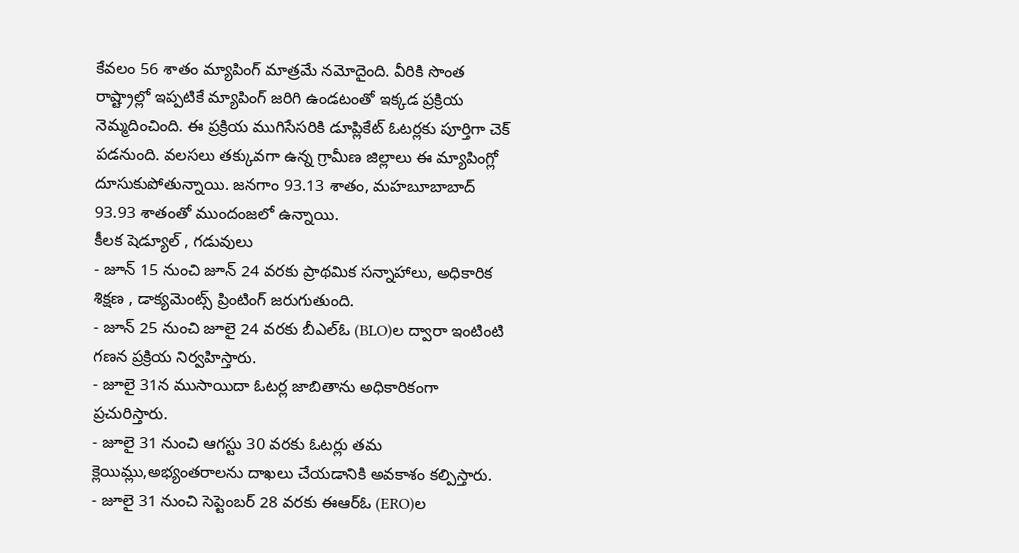కేవలం 56 శాతం మ్యాపింగ్ మాత్రమే నమోదైంది. వీరికి సొంత రాష్ట్రాల్లో ఇప్పటికే మ్యాపింగ్ జరిగి ఉండటంతో ఇక్కడ ప్రక్రియ నెమ్మదించింది. ఈ ప్రక్రియ ముగిసేసరికి డూప్లికేట్ ఓటర్లకు పూర్తిగా చెక్ పడనుంది. వలసలు తక్కువగా ఉన్న గ్రామీణ జిల్లాలు ఈ మ్యాపింగ్లో దూసుకుపోతున్నాయి. జనగాం 93.13 శాతం, మహబూబాబాద్ 93.93 శాతంతో ముందంజలో ఉన్నాయి.
కీలక షెడ్యూల్ , గడువులు
- జూన్ 15 నుంచి జూన్ 24 వరకు ప్రాథమిక సన్నాహాలు, అధికారిక శిక్షణ , డాక్యమెంట్స్ ప్రింటింగ్ జరుగుతుంది.
- జూన్ 25 నుంచి జూలై 24 వరకు బీఎల్ఓ (BLO)ల ద్వారా ఇంటింటి గణన ప్రక్రియ నిర్వహిస్తారు.
- జూలై 31న ముసాయిదా ఓటర్ల జాబితాను అధికారికంగా ప్రచురిస్తారు.
- జూలై 31 నుంచి ఆగస్టు 30 వరకు ఓటర్లు తమ క్లెయిమ్లు,అభ్యంతరాలను దాఖలు చేయడానికి అవకాశం కల్పిస్తారు.
- జూలై 31 నుంచి సెప్టెంబర్ 28 వరకు ఈఆర్ఓ (ERO)ల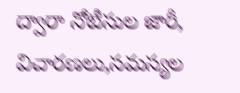ద్వారా నోటీసుల జారీ, విచారణలు,సమస్యల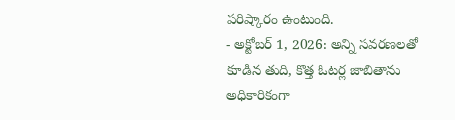పరిష్కారం ఉంటుంది.
- అక్టోబర్ 1, 2026: అన్ని సవరణలతో కూడిన తుది, కొత్త ఓటర్ల జాబితాను అధికారికంగా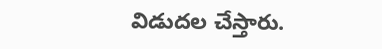విడుదల చేస్తారు.